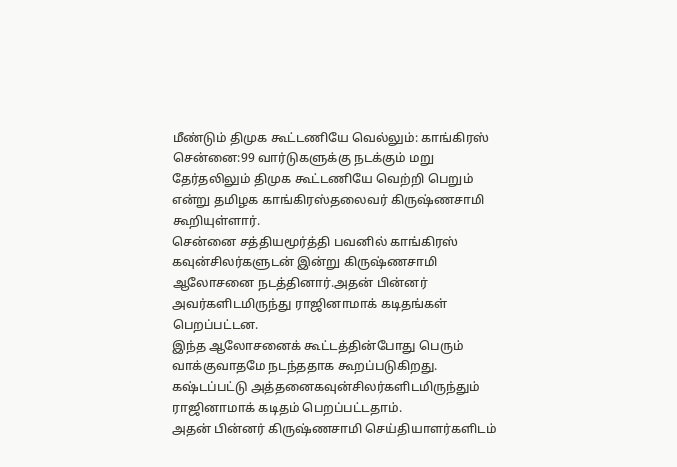மீண்டும் திமுக கூட்டணியே வெல்லும்: காங்கிரஸ்
சென்னை:99 வார்டுகளுக்கு நடக்கும் மறு தேர்தலிலும் திமுக கூட்டணியே வெற்றி பெறும் என்று தமிழக காங்கிரஸ்தலைவர் கிருஷ்ணசாமி கூறியுள்ளார்.
சென்னை சத்தியமூர்த்தி பவனில் காங்கிரஸ் கவுன்சிலர்களுடன் இன்று கிருஷ்ணசாமி ஆலோசனை நடத்தினார்.அதன் பின்னர் அவர்களிடமிருந்து ராஜினாமாக் கடிதங்கள் பெறப்பட்டன.
இந்த ஆலோசனைக் கூட்டத்தின்போது பெரும் வாக்குவாதமே நடந்ததாக கூறப்படுகிறது. கஷ்டப்பட்டு அத்தனைகவுன்சிலர்களிடமிருந்தும் ராஜினாமாக் கடிதம் பெறப்பட்டதாம்.
அதன் பின்னர் கிருஷ்ணசாமி செய்தியாளர்களிடம்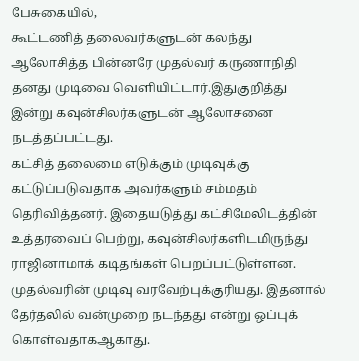பேசுகையில்,
கூட்டணித் தலைவர்களுடன் கலந்து ஆலோசித்த பின்னரே முதல்வர் கருணாநிதி தனது முடிவை வெளியிட்டார்.இதுகுறித்து இன்று கவுன்சிலர்களுடன் ஆலோசனை நடத்தப்பட்டது.
கட்சித் தலைமை எடுக்கும் முடிவுக்கு கட்டுப்படுவதாக அவர்களும் சம்மதம் தெரிவித்தனர். இதையடுத்து கட்சிமேலிடத்தின் உத்தரவைப் பெற்று, கவுன்சிலர்களிடமிருந்து ராஜினாமாக் கடிதங்கள் பெறப்பட்டுள்ளன.
முதல்வரின் முடிவு வரவேற்புக்குரியது. இதனால் தேர்தலில் வன்முறை நடந்தது என்று ஒப்புக் கொள்வதாகஆகாது.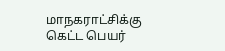மாநகராட்சிக்கு கெட்ட பெயர்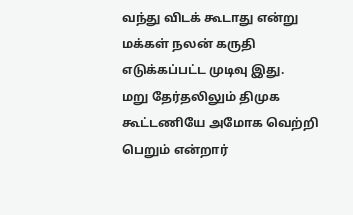வந்து விடக் கூடாது என்று மக்கள் நலன் கருதி எடுக்கப்பட்ட முடிவு இது.
மறு தேர்தலிலும் திமுக கூட்டணியே அமோக வெற்றி பெறும் என்றார்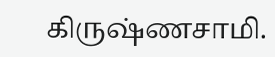கிருஷ்ணசாமி.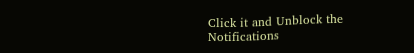Click it and Unblock the Notifications